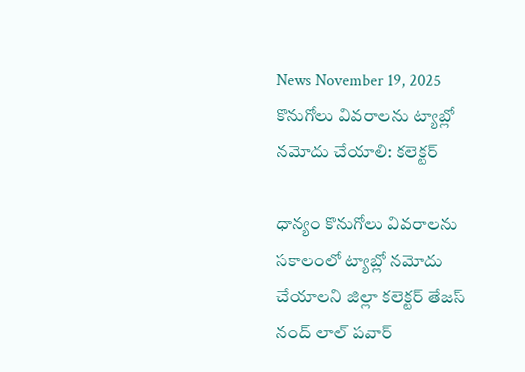News November 19, 2025
కొనుగోలు వివరాలను ట్యాబ్లో నమోదు చేయాలి: కలెక్టర్

ధాన్యం కొనుగోలు వివరాలను సకాలంలో ట్యాబ్లో నమోదు చేయాలని జిల్లా కలెక్టర్ తేజస్ నంద్ లాల్ పవార్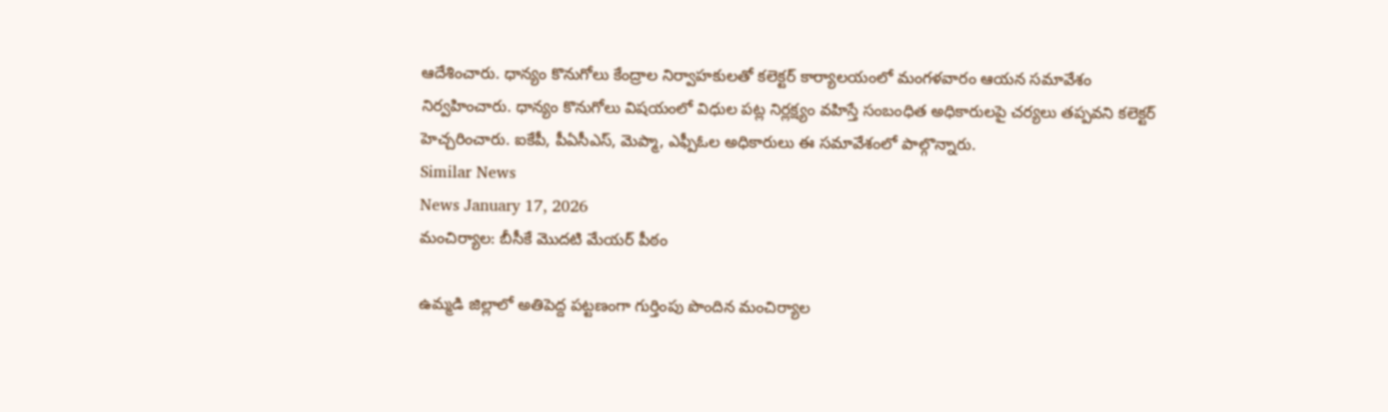ఆదేశించారు. ధాన్యం కొనుగోలు కేంద్రాల నిర్వాహకులతో కలెక్టర్ కార్యాలయంలో మంగళవారం ఆయన సమావేశం నిర్వహించారు. ధాన్యం కొనుగోలు విషయంలో విధుల పట్ల నిర్లక్ష్యం వహిస్తే సంబంధిత అధికారులపై చర్యలు తప్పవని కలెక్టర్ హెచ్చరించారు. ఐకేపీ, పీఏసీఎస్, మెప్మా, ఎఫ్పీఓల అధికారులు ఈ సమావేశంలో పాల్గొన్నారు.
Similar News
News January 17, 2026
మంచిర్యాల: బీసీకే మొదటి మేయర్ పీఠం

ఉమ్మడి జిల్లాలో అతిపెద్ద పట్టణంగా గుర్తింపు పొందిన మంచిర్యాల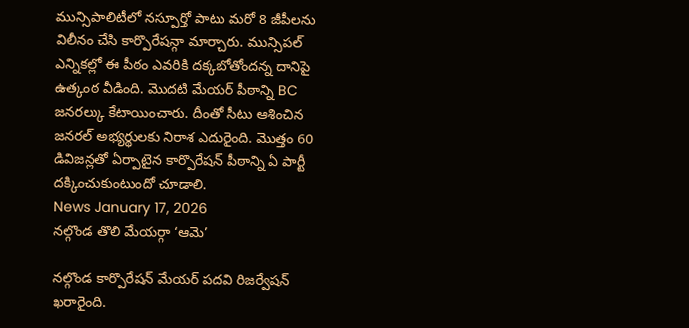మున్సిపాలిటీలో నస్పూర్తో పాటు మరో 8 జీపీలను విలీనం చేసి కార్పొరేషన్గా మార్చారు. మున్సిపల్ ఎన్నికల్లో ఈ పీఠం ఎవరికి దక్కబోతోందన్న దానిపై ఉత్కంఠ వీడింది. మొదటి మేయర్ పీఠాన్ని BC జనరల్కు కేటాయించారు. దీంతో సీటు ఆశించిన జనరల్ అభ్యర్థులకు నిరాశ ఎదురైంది. మొత్తం 60 డివిజన్లతో ఏర్పాటైన కార్పొరేషన్ పీఠాన్ని ఏ పార్టీ దక్కించుకుంటుందో చూడాలి.
News January 17, 2026
నల్గొండ తొలి మేయర్గా ‘ఆమె’

నల్గొండ కార్పొరేషన్ మేయర్ పదవి రిజర్వేషన్ ఖరారైంది.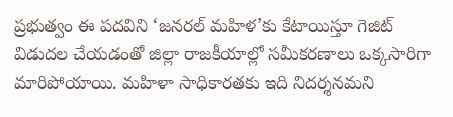ప్రభుత్వం ఈ పదవిని ‘జనరల్ మహిళ’కు కేటాయిస్తూ గెజిట్ విడుదల చేయడంతో జిల్లా రాజకీయాల్లో సమీకరణాలు ఒక్కసారిగా మారిపోయాయి. మహిళా సాధికారతకు ఇది నిదర్శనమని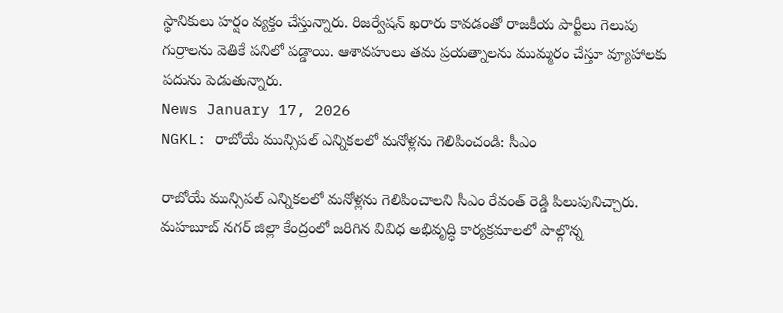స్థానికులు హర్షం వ్యక్తం చేస్తున్నారు. రిజర్వేషన్ ఖరారు కావడంతో రాజకీయ పార్టీలు గెలుపు గుర్రాలను వెతికే పనిలో పడ్డాయి. ఆశావహులు తమ ప్రయత్నాలను ముమ్మరం చేస్తూ వ్యూహాలకు పదును పెడుతున్నారు.
News January 17, 2026
NGKL: రాబోయే మున్సిపల్ ఎన్నికలలో మనోళ్లను గెలిపించండి: సీఎం

రాబోయే మున్సిపల్ ఎన్నికలలో మనోళ్లను గెలిపించాలని సీఎం రేవంత్ రెడ్డి పిలుపునిచ్చారు. మహబూబ్ నగర్ జిల్లా కేంద్రంలో జరిగిన వివిధ అభివృద్ధి కార్యక్రమాలలో పాల్గొన్న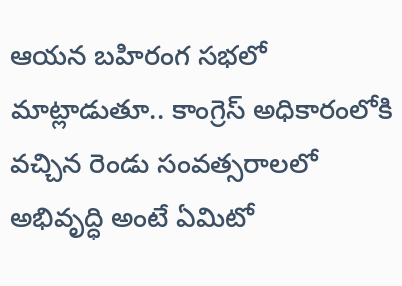ఆయన బహిరంగ సభలో మాట్లాడుతూ.. కాంగ్రెస్ అధికారంలోకి వచ్చిన రెండు సంవత్సరాలలో అభివృద్ధి అంటే ఏమిటో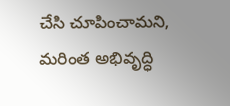చేసి చూపించామని, మరింత అభివృద్ధి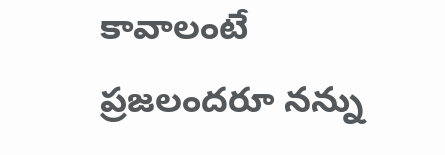కావాలంటే ప్రజలందరూ నన్ను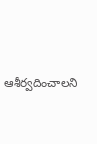ఆశీర్వదించాలని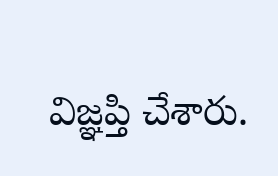విజ్ఞప్తి చేశారు.